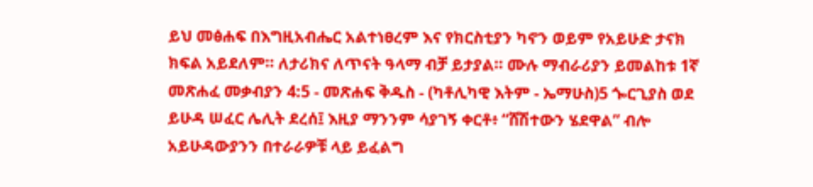ይህ መፅሐፍ በእግዚአብሔር አልተነፀረም እና የክርስቲያን ካኖን ወይም የአይሁድ ታናክ ክፍል አይደለም። ለታሪክና ለጥናት ዓላማ ብቻ ይታያል። ሙሉ ማብራሪያን ይመልከቱ 1ኛ መጽሐፈ መቃብያን 4:5 - መጽሐፍ ቅዱስ - (ካቶሊካዊ እትም - ኤማሁስ)5 ጐርጊያስ ወደ ይሁዳ ሠፈር ሌሊት ደረሰ፤ እዚያ ማንንም ሳያገኝ ቀርቶ፥ “ሸሽተውን ሄደዋል” ብሎ አይሁዳውያንን በተራራዎቹ ላይ ይፈልግ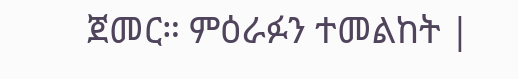ጀመር። ምዕራፉን ተመልከት |